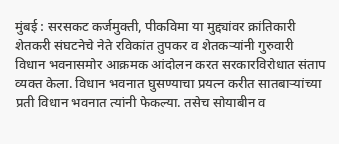मुंबई : सरसकट कर्जमुक्ती, पीकविमा या मुद्द्यांवर क्रांतिकारी शेतकरी संघटनेचे नेते रविकांत तुपकर व शेतकऱ्यांनी गुरुवारी विधान भवनासमोर आक्रमक आंदोलन करत सरकारविरोधात संताप व्यक्त केला. विधान भवनात घुसण्याचा प्रयत्न करीत सातबाऱ्यांच्या प्रती विधान भवनात त्यांनी फेकल्या. तसेच सोयाबीन व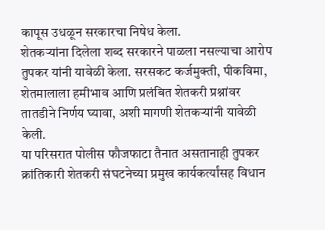कापूस उधळून सरकारचा निषेध केला.
शेतकऱ्यांना दिलेला शब्द सरकारने पाळला नसल्याचा आरोप तुपकर यांनी यावेळी केला. सरसकट कर्जमुक्ती, पीकविमा, शेतमालाला हमीभाव आणि प्रलंबित शेतकरी प्रश्नांवर तातडीने निर्णय घ्यावा, अशी मागणी शेतकऱ्यांनी यावेळी केली.
या परिसरात पोलीस फौजफाटा तैनात असतानाही तुपकर क्रांतिकारी शेतकरी संघटनेच्या प्रमुख कार्यकर्त्यांसह विधान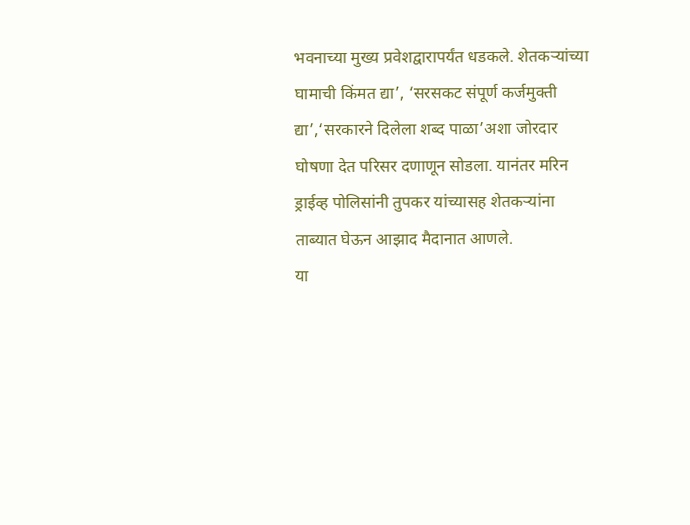भवनाच्या मुख्य प्रवेशद्वारापर्यंत धडकले. शेतकऱ्यांच्या घामाची किंमत द्या’, ‘सरसकट संपूर्ण कर्जमुक्ती द्या’,‘सरकारने दिलेला शब्द पाळा’अशा जोरदार घोषणा देत परिसर दणाणून सोडला. यानंतर मरिन ड्राईव्ह पोलिसांनी तुपकर यांच्यासह शेतकऱ्यांना ताब्यात घेऊन आझाद मैदानात आणले.
या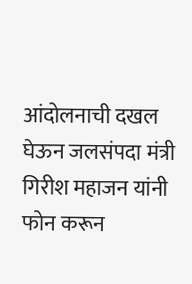आंदोलनाची दखल घेऊन जलसंपदा मंत्री गिरीश महाजन यांनी फोन करून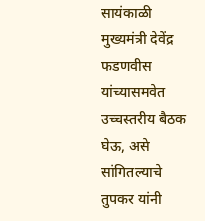सायंकाळी मुख्यमंत्री देवेंद्र फडणवीस यांच्यासमवेत उच्चस्तरीय बैठक घेऊ, असे सांगितल्याचे तुपकर यांनी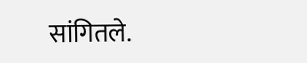सांगितले.